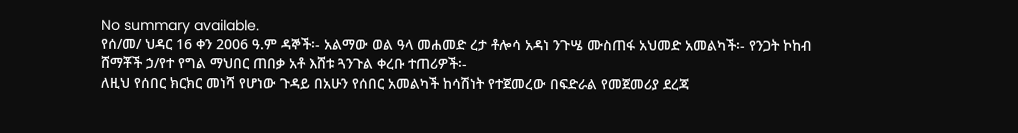No summary available.
የሰ/መ/ ህዳር 16 ቀን 2006 ዓ.ም ዳኞች፡- አልማው ወል ዓላ መሐመድ ረታ ቶሎሳ አዳነ ንጉሤ ሙስጠፋ አህመድ አመልካች፡- የንጋት ኮከብ ሸማቾች ኃ/የተ የግል ማህበር ጠበቃ አቶ እሸቱ ጓንጉል ቀረቡ ተጠሪዎች፡-
ለዚህ የሰበር ክርክር መነሻ የሆነው ጉዳይ በአሁን የሰበር አመልካች ከሳሽነት የተጀመረው በፍድራል የመጀመሪያ ደረጃ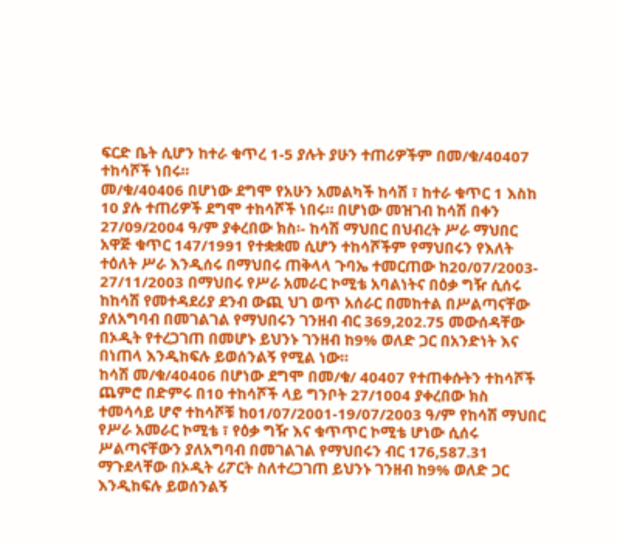ፍርድ ቤት ሲሆን ከተራ ቁጥረ 1-5 ያሉት ያሁን ተጠሪዎችም በመ/ቁ/40407 ተከሳሾች ነበሩ።
መ/ቁ/40406 በሆነው ደግሞ የአሁን አመልካች ከሳሽ ፣ ከተራ ቁጥር 1 እስከ 10 ያሉ ተጠሪዎች ደግሞ ተከሳሾች ነበሩ። በሆነው መዝገብ ከሳሽ በቀን 27/09/2004 ዓ/ም ያቀረበው ክስ፡- ከሳሽ ማህበር በህብረት ሥራ ማህበር አዋጅ ቁጥር 147/1991 የተቋቋመ ሲሆን ተከሳሾችም የማህበሩን የእለት ተዕለት ሥራ እንዲሰሩ በማህበሩ ጠቅላላ ጉባኤ ተመርጠው ከ20/07/2003- 27/11/2003 በማህበሩ የሥራ አመራር ኮሚቴ አባልነትና በዕቃ ግዥ ሲሰሩ ከከሳሽ የመተዳደሪያ ደንብ ውጪ ህገ ወጥ አሰራር በመከተል በሥልጣናቸው ያለአግባብ በመገልገል የማህበሩን ገንዘብ ብር 369,202.75 መውሰዳቸው በኦዲት የተረጋገጠ በመሆኑ ይህንኑ ገንዘብ ከ9% ወለድ ጋር በአንድነት እና በነጠላ እንዲከፍሉ ይወሰንልኝ የሚል ነው።
ከሳሽ መ/ቁ/40406 በሆነው ደግሞ በመ/ቁ/ 40407 የተጠቀሱትን ተከሳሾች ጨምሮ በድምሩ በ10 ተከሳሾች ላይ ግንቦት 27/1004 ያቀረበው ክስ ተመሳሳይ ሆኖ ተከሳሾቹ ከ01/07/2001-19/07/2003 ዓ/ም የከሳሽ ማህበር የሥራ አመራር ኮሚቴ ፣ የዕቃ ግዥ እና ቁጥጥር ኮሚቴ ሆነው ሲሰሩ ሥልጣናቸውን ያለአግባብ በመገልገል የማህበሩን ብር 176,587.31 ማጉደላቸው በኦዲት ሪፖርት ስለተረጋገጠ ይህንኑ ገንዘብ ከ9% ወለድ ጋር እንዲከፍሉ ይወሰንልኝ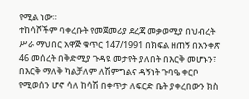የሚል ነው።
ተከሳሾችም ባቀረቡት የመጀመሪያ ደረጃ መቃወሚያ በህብረት ሥራ ማህበር አዋጅ ቁጥር 147/1991 በክፍል ዘጠኝ በአንቀጽ 46 መሰረት በቅድሚያ ጉዳዩ መታየት ያለበት በእርቅ መሆኑን፣ በእርቅ ማለቅ ካልቻለም ለሽምግልና ዳኝነት ጉባዔ ቀርቦ የሚወሰን ሆኖ ሳለ ከሳሽ በቀጥታ ለፍርድ ቤት ያቀረበውን ክስ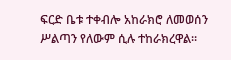ፍርድ ቤቱ ተቀብሎ አከራክሮ ለመወሰን ሥልጣን የለውም ሲሉ ተከራክረዋል።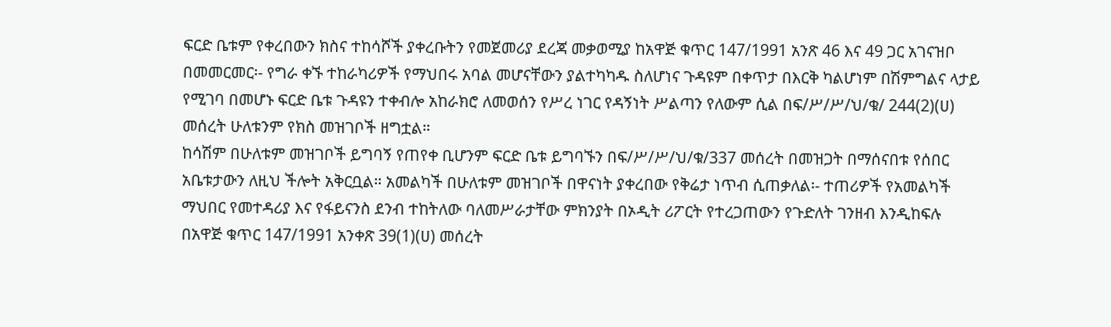ፍርድ ቤቱም የቀረበውን ክስና ተከሳሾች ያቀረቡትን የመጀመሪያ ደረጃ መቃወሚያ ከአዋጅ ቁጥር 147/1991 አንጽ 46 እና 49 ጋር አገናዝቦ በመመርመር፡- የግራ ቀኙ ተከራካሪዎች የማህበሩ አባል መሆናቸውን ያልተካካዱ ስለሆነና ጉዳዩም በቀጥታ በእርቅ ካልሆነም በሽምግልና ላታይ የሚገባ በመሆኑ ፍርድ ቤቱ ጉዳዩን ተቀብሎ አከራክሮ ለመወሰን የሥረ ነገር የዳኝነት ሥልጣን የለውም ሲል በፍ/ሥ/ሥ/ህ/ቁ/ 244(2)(ሀ) መሰረት ሁለቱንም የክስ መዝገቦች ዘግቷል።
ከሳሽም በሁለቱም መዝገቦች ይግባኝ የጠየቀ ቢሆንም ፍርድ ቤቱ ይግባኙን በፍ/ሥ/ሥ/ህ/ቁ/337 መሰረት በመዝጋት በማሰናበቱ የሰበር አቤቱታውን ለዚህ ችሎት አቅርቧል። አመልካች በሁለቱም መዝገቦች በዋናነት ያቀረበው የቅሬታ ነጥብ ሲጠቃለል፡- ተጠሪዎች የአመልካች ማህበር የመተዳሪያ እና የፋይናንስ ደንብ ተከትለው ባለመሥራታቸው ምክንያት በኦዲት ሪፖርት የተረጋጠውን የጉድለት ገንዘብ እንዲከፍሉ በአዋጅ ቁጥር 147/1991 አንቀጽ 39(1)(ሀ) መሰረት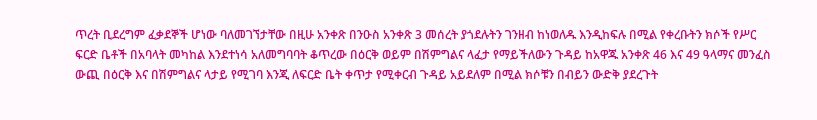ጥረት ቢደረግም ፈቃደኞች ሆነው ባለመገኘታቸው በዚሁ አንቀጽ በንዑስ አንቀጽ 3 መሰረት ያጎደሉትን ገንዘብ ከነወለዱ እንዲከፍሉ በሚል የቀረቡትን ክሶች የሥር ፍርድ ቤቶች በአባላት መካከል እንደተነሳ አለመግባባት ቆጥረው በዕርቅ ወይም በሽምግልና ላፈታ የማይችለውን ጉዳይ ከአዋጁ አንቀጽ 46 እና 49 ዓላማና መንፈስ ውጪ በዕርቅ እና በሽምግልና ላታይ የሚገባ እንጂ ለፍርድ ቤት ቀጥታ የሚቀርብ ጉዳይ አይደለም በሚል ክሶቹን በብይን ውድቅ ያደረጉት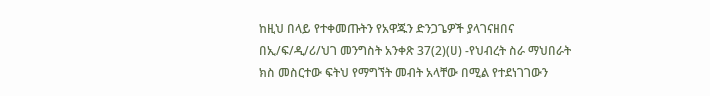ከዚህ በላይ የተቀመጡትን የአዋጁን ድንጋጌዎች ያላገናዘበና በኢ/ፍ/ዲ/ሪ/ህገ መንግስት አንቀጽ 37(2)(ሀ) -የህብረት ስራ ማህበራት ክስ መስርተው ፍትህ የማግኘት መብት አላቸው በሚል የተደነገገውን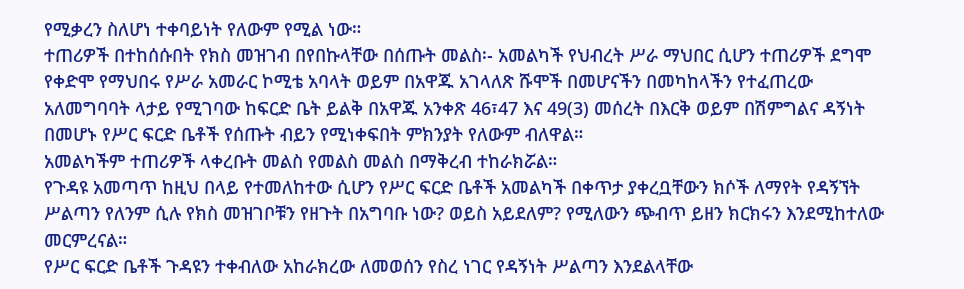የሚቃረን ስለሆነ ተቀባይነት የለውም የሚል ነው።
ተጠሪዎች በተከሰሱበት የክስ መዝገብ በየበኩላቸው በሰጡት መልስ፡- አመልካች የህብረት ሥራ ማህበር ሲሆን ተጠሪዎች ደግሞ የቀድሞ የማህበሩ የሥራ አመራር ኮሚቴ አባላት ወይም በአዋጁ አገላለጽ ሹሞች በመሆናችን በመካከላችን የተፈጠረው አለመግባባት ላታይ የሚገባው ከፍርድ ቤት ይልቅ በአዋጁ አንቀጽ 46፣47 እና 49(3) መሰረት በእርቅ ወይም በሽምግልና ዳኝነት በመሆኑ የሥር ፍርድ ቤቶች የሰጡት ብይን የሚነቀፍበት ምክንያት የለውም ብለዋል።
አመልካችም ተጠሪዎች ላቀረቡት መልስ የመልስ መልስ በማቅረብ ተከራክሯል።
የጉዳዩ አመጣጥ ከዚህ በላይ የተመለከተው ሲሆን የሥር ፍርድ ቤቶች አመልካች በቀጥታ ያቀረቧቸውን ክሶች ለማየት የዳኝኘት ሥልጣን የለንም ሲሉ የክስ መዝገቦቹን የዘጉት በአግባቡ ነው? ወይስ አይደለም? የሚለውን ጭብጥ ይዘን ክርክሩን እንደሚከተለው መርምረናል።
የሥር ፍርድ ቤቶች ጉዳዩን ተቀብለው አከራክረው ለመወሰን የስረ ነገር የዳኝነት ሥልጣን እንደልላቸው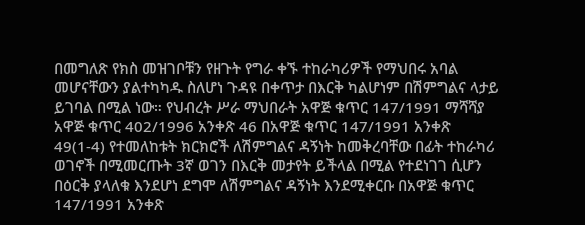በመግለጽ የክስ መዝገቦቹን የዘጉት የግራ ቀኙ ተከራካሪዎች የማህበሩ አባል መሆናቸውን ያልተካካዱ ስለሆነ ጉዳዩ በቀጥታ በእርቅ ካልሆነም በሽምግልና ላታይ ይገባል በሚል ነው። የህብረት ሥራ ማህበራት አዋጅ ቁጥር 147/1991 ማሻሻያ አዋጅ ቁጥር 402/1996 አንቀጽ 46 በአዋጅ ቁጥር 147/1991 አንቀጽ 49(1-4) የተመለከቱት ክርክሮች ለሽምግልና ዳኝነት ከመቅረባቸው በፊት ተከራካሪ ወገኖች በሚመርጡት 3ኛ ወገን በእርቅ መታየት ይችላል በሚል የተደነገገ ሲሆን በዕርቅ ያላለቁ እንደሆነ ደግሞ ለሽምግልና ዳኝነት እንደሚቀርቡ በአዋጅ ቁጥር 147/1991 አንቀጽ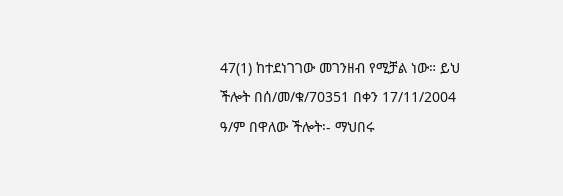47(1) ከተደነገገው መገንዘብ የሚቻል ነው። ይህ ችሎት በሰ/መ/ቁ/70351 በቀን 17/11/2004 ዓ/ም በዋለው ችሎት፡- ማህበሩ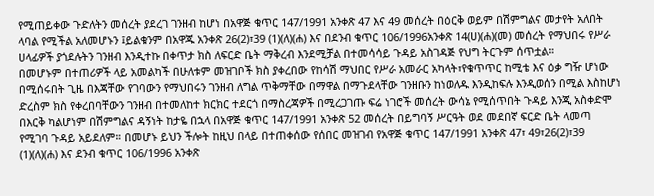የሚጠይቀው ጉድለትን መሰረት ያደረገ ገንዘብ ከሆነ በአዋጅ ቁጥር 147/1991 አንቀጽ 47 እና 49 መሰረት በዕርቅ ወይም በሽምግልና መታየት አለበት ላባል የሚችል አለመሆኑን ፤ይልቁንም በአዋጁ አንቀጽ 26(2)፣39 (1)(ለ)(ሐ) እና በደንብ ቁጥር 106/1996አንቀጽ 14(ሀ)(ሐ)(መ) መሰረት የማህበሩ የሥራ ሀላፊዎች ያጎደሉትን ገንዘብ እንዲተኩ በቀጥታ ክስ ለፍርድ ቤት ማቅረብ እንደሚቻል በተመሳሳይ ጉዳይ አስገዳጅ የህግ ትርጉም ሰጥቷል።
በመሆኑም በተጠሪዎች ላይ አመልካች በሁለቱም መዝገቦች ክስ ያቀረበው የከሳሽ ማህበር የሥራ አመራር አካላት፣የቁጥጥር ከሚቴ እና ዕቃ ግዥ ሆነው በሚሰሩበት ጊዜ በእጃቸው የገባውን የማህበሩን ገንዘብ ለግል ጥቅማቸው በማዋል በማጉደላቸው ገንዘቡን ከነወለዱ እንዲከፍሉ እንዲወሰን በሚል እስከሆነ ድረስም ክስ የቀረበባቸውን ገንዘብ በተመለከተ ክርክር ተደርጎ በማስረጃዎች በሚረጋገጡ ፍሬ ነገሮች መሰረት ውሳኔ የሚሰጥበት ጉዳይ እንጂ አስቀድሞ በእርቅ ካልሆነም በሽምግልና ዳኝነት ከታዬ በኋላ በአዋጅ ቁጥር 147/1991 አንቀጽ 52 መሰረት በይግባኝ ሥርዓት ወደ መደበኛ ፍርድ ቤት ላመጣ የሚገባ ጉዳይ አይደለም። በመሆኑ ይህን ችሎት ከዚህ በላይ በተጠቀሰው የሰበር መዝገብ የአዋጅ ቁጥር 147/1991 አንቀጽ 47፣ 49፣26(2)፣39 (1)(ለ)(ሐ) እና ደንብ ቁጥር 106/1996 አንቀጽ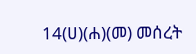14(ሀ)(ሐ)(መ) መሰረት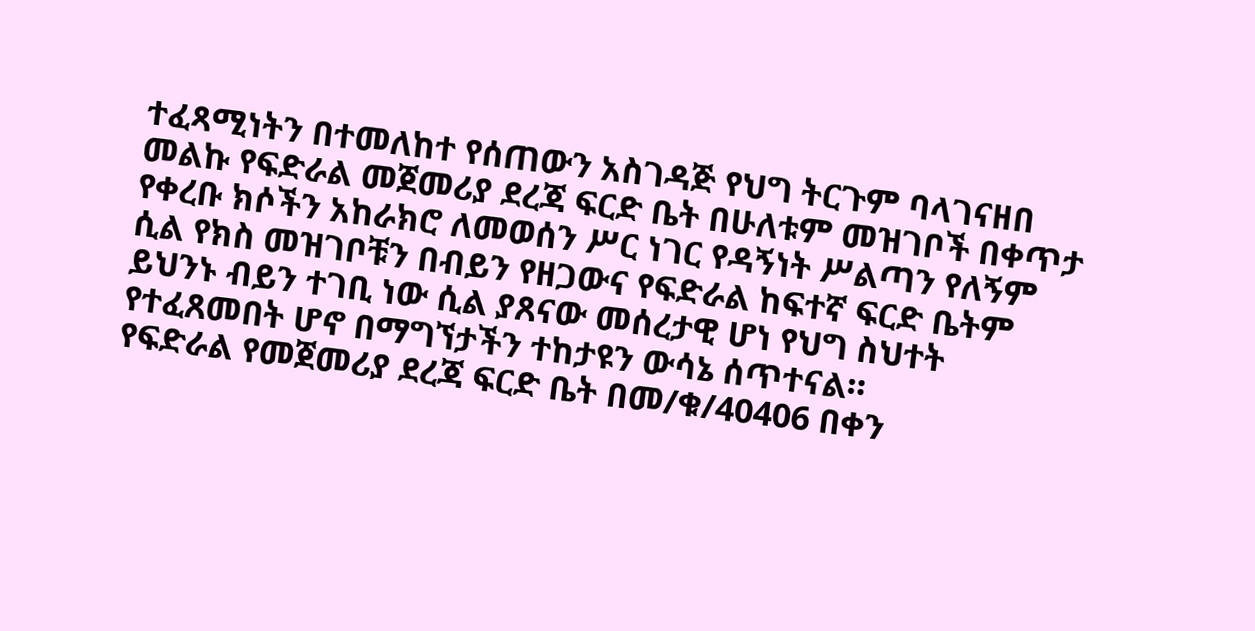ተፈጻሚነትን በተመለከተ የሰጠውን አስገዳጅ የህግ ትርጉም ባላገናዘበ መልኩ የፍድራል መጀመሪያ ደረጃ ፍርድ ቤት በሁለቱም መዝገቦች በቀጥታ የቀረቡ ክሶችን አከራክሮ ለመወሰን ሥር ነገር የዳኝነት ሥልጣን የለኝም ሲል የክስ መዝገቦቹን በብይን የዘጋውና የፍድራል ከፍተኛ ፍርድ ቤትም ይህንኑ ብይን ተገቢ ነው ሲል ያጸናው መሰረታዊ ሆነ የህግ ስህተት የተፈጸመበት ሆኖ በማግኘታችን ተከታዩን ውሳኔ ሰጥተናል።
የፍድራል የመጀመሪያ ደረጃ ፍርድ ቤት በመ/ቁ/40406 በቀን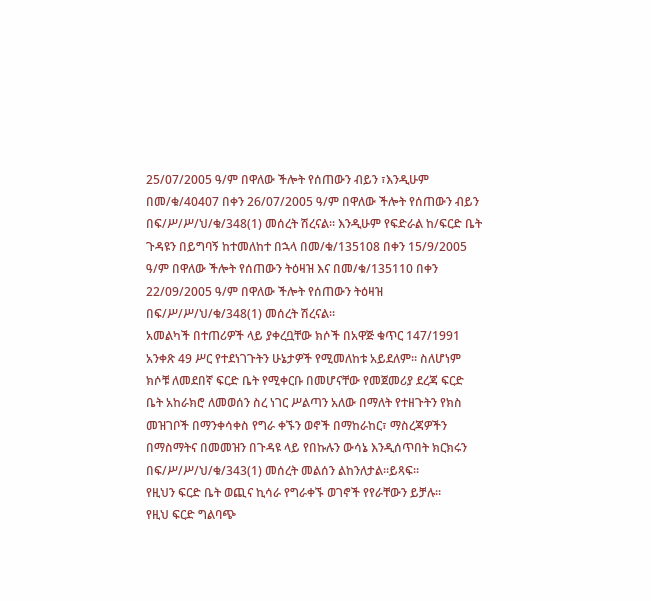25/07/2005 ዓ/ም በዋለው ችሎት የሰጠውን ብይን ፣እንዲሁም በመ/ቁ/40407 በቀን 26/07/2005 ዓ/ም በዋለው ችሎት የሰጠውን ብይን በፍ/ሥ/ሥ/ህ/ቁ/348(1) መሰረት ሽረናል። እንዲሁም የፍድራል ከ/ፍርድ ቤት ጉዳዩን በይግባኝ ከተመለከተ በኋላ በመ/ቁ/135108 በቀን 15/9/2005 ዓ/ም በዋለው ችሎት የሰጠውን ትዕዛዝ እና በመ/ቁ/135110 በቀን 22/09/2005 ዓ/ም በዋለው ችሎት የሰጠውን ትዕዛዝ በፍ/ሥ/ሥ/ህ/ቁ/348(1) መሰረት ሽረናል።
አመልካች በተጠሪዎች ላይ ያቀረቧቸው ክሶች በአዋጅ ቁጥር 147/1991 አንቀጽ 49 ሥር የተደነገጉትን ሁኔታዎች የሚመለከቱ አይደለም። ስለሆነም ክሶቹ ለመደበኛ ፍርድ ቤት የሚቀርቡ በመሆናቸው የመጀመሪያ ደረጃ ፍርድ ቤት አከራክሮ ለመወሰን ስረ ነገር ሥልጣን አለው በማለት የተዘጉትን የክስ መዝገቦች በማንቀሳቀስ የግራ ቀኙን ወኖች በማከራከር፣ ማስረጃዎችን በማስማትና በመመዝን በጉዳዩ ላይ የበኩሉን ውሳኔ እንዲሰጥበት ክርክሩን በፍ/ሥ/ሥ/ህ/ቁ/343(1) መሰረት መልሰን ልከንለታል።ይጻፍ።
የዚህን ፍርድ ቤት ወጪና ኪሳራ የግራቀኙ ወገኖች የየራቸውን ይቻሉ።
የዚህ ፍርድ ግልባጭ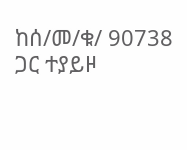ከሰ/መ/ቁ/ 90738 ጋር ተያይዞ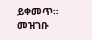ይቀመጥ።
መዝገቡ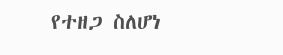የተዘጋ ስለሆነ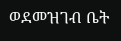ወደመዝገብ ቤት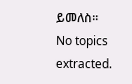ይመለስ።
No topics extracted.